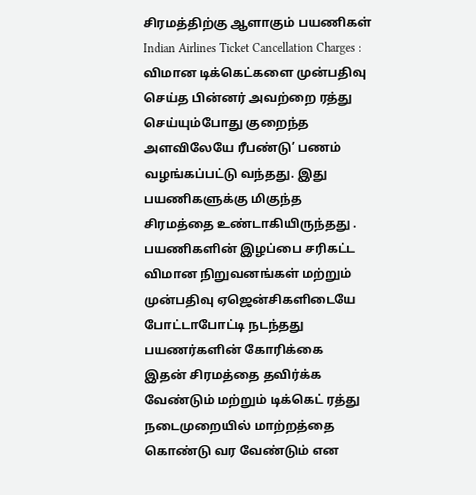சிரமத்திற்கு ஆளாகும் பயணிகள்
Indian Airlines Ticket Cancellation Charges : விமான டிக்கெட்களை முன்பதிவு செய்த பின்னர் அவற்றை ரத்து செய்யும்போது குறைந்த அளவிலேயே ரீபண்டு’ பணம் வழங்கப்பட்டு வந்தது. இது பயணிகளுக்கு மிகுந்த சிரமத்தை உண்டாகியிருந்தது .
பயணிகளின் இழப்பை சரிகட்ட விமான நிறுவனங்கள் மற்றும் முன்பதிவு ஏஜென்சிகளிடையே போட்டாபோட்டி நடந்தது
பயணர்களின் கோரிக்கை
இதன் சிரமத்தை தவிர்க்க வேண்டும் மற்றும் டிக்கெட் ரத்து நடைமுறையில் மாற்றத்தை கொண்டு வர வேண்டும் என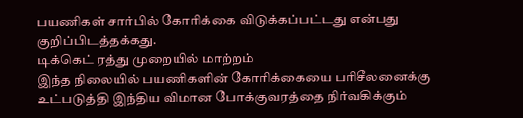பயணிகள் சார்பில் கோரிக்கை விடுக்கப்பட்டது என்பது குறிப்பிடத்தக்கது.
டிக்கெட் ரத்து முறையில் மாற்றம்
இந்த நிலையில் பயணிகளின் கோரிக்கையை பரிசீலனைக்கு உட்படுத்தி இந்திய விமான போக்குவரத்தை நிர்வகிக்கும்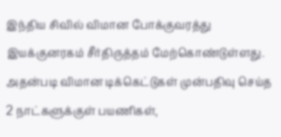இந்திய சிவில் விமான போக்குவரத்து இயக்குனரகம் சீர்திருத்தம் மேற்கொண்டுள்ளது.
அதன்படி விமான டிக்கெட்டுகள் முன்பதிவு செய்த 2 நாட்களுக்குள் பயணிகள்,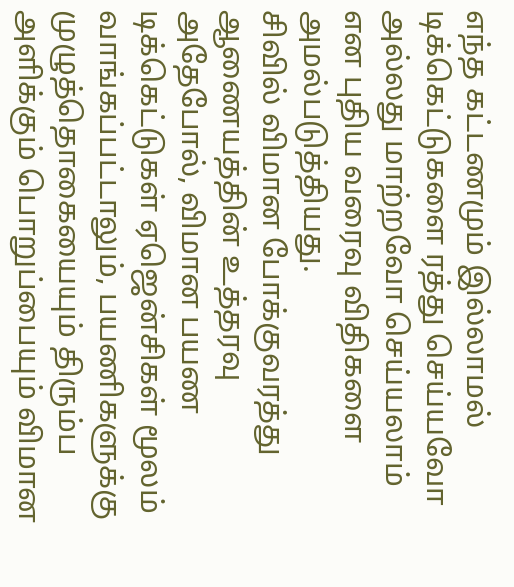எந்த கட்டணமும் இல்லாமல் டிக்கெட்டுகளை ரத்து செய்யவோ அல்லது மாற்றவோ செய்யலாம் என புதிய வரைவு விதிகளை அமல்படுத்தியது.
சிவில் விமான போக்குவரத்து ஆணையத்தின் உத்தரவு
அதேபோல், விமான பயண டிக்கெட்டுகள் ஏஜென்சிகள் மூலம் வாங்கப்பட்டாலும், பயணிகளுக்கு முழுத்தொகையையும் திரும்ப அளிக்கும் பொறுப்பையும் விமான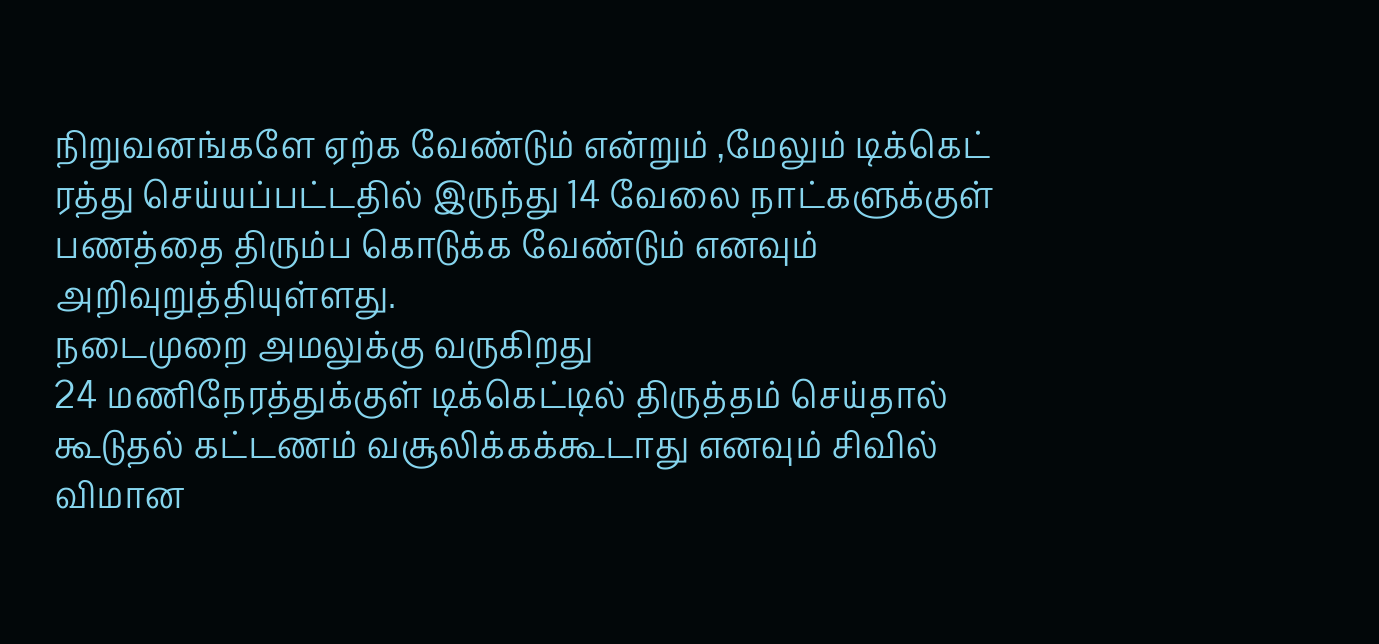நிறுவனங்களே ஏற்க வேண்டும் என்றும் ,மேலும் டிக்கெட் ரத்து செய்யப்பட்டதில் இருந்து 14 வேலை நாட்களுக்குள் பணத்தை திரும்ப கொடுக்க வேண்டும் எனவும் அறிவுறுத்தியுள்ளது.
நடைமுறை அமலுக்கு வருகிறது
24 மணிநேரத்துக்குள் டிக்கெட்டில் திருத்தம் செய்தால் கூடுதல் கட்டணம் வசூலிக்கக்கூடாது எனவும் சிவில் விமான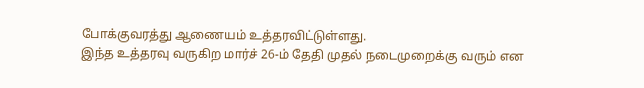போக்குவரத்து ஆணையம் உத்தரவிட்டுள்ளது.
இந்த உத்தரவு வருகிற மார்ச் 26-ம் தேதி முதல் நடைமுறைக்கு வரும் என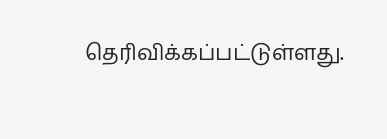தெரிவிக்கப்பட்டுள்ளது.